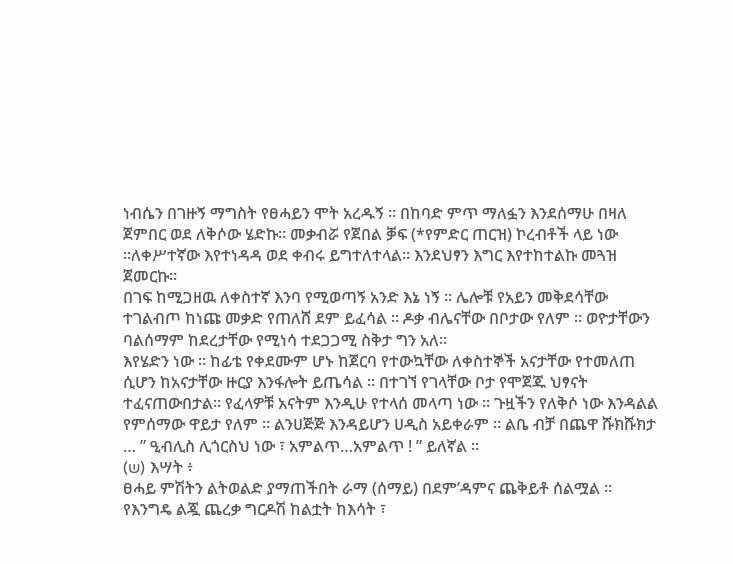ነብሴን በገዙኝ ማግስት የፀሓይን ሞት አረዱኝ ። በከባድ ምጥ ማለፏን እንደሰማሁ በዛለ ጀምበር ወደ ለቅሶው ሄድኩ። መቃብሯ የጀበል ቓፍ (*የምድር ጠርዝ) ኮረብቶች ላይ ነው ።ለቀሥተኛው እየተነዳዳ ወደ ቀብሩ ይግተለተላል። እንደህፃን እግር እየተከተልኩ መጓዝ ጀመርኩ።
በገፍ ከሚጋዘዉ ለቀስተኛ እንባ የሚወጣኝ አንድ እኔ ነኝ ። ሌሎቹ የአይን መቅደሳቸው ተገልብጦ ከነጩ መቃድ የጠለሸ ደም ይፈሳል ። ዶቃ ብሌናቸው በቦታው የለም ። ወዮታቸውን ባልሰማም ከደረታቸው የሚነሳ ተደጋጋሚ ስቅታ ግን አለ።
እየሄድን ነው ። ከፊቴ የቀደሙም ሆኑ ከጀርባ የተውኳቸው ለቀስተኞች አናታቸው የተመለጠ ሲሆን ከአናታቸው ዙርያ እንፋሎት ይጤሳል ። በተገኘ የገላቸው ቦታ የሞጀጁ ህፃናት ተፈናጠውበታል። የፈላዎቹ አናትም እንዲሁ የተላሰ መላጣ ነው ። ጉዟችን የለቅሶ ነው እንዳልል የምሰማው ዋይታ የለም ። ልንሀጅጅ እንዳይሆን ሀዲስ አይቀራም ። ልቤ ብቻ በጨዋ ሹክሹክታ … ” ዒብሊስ ሊጎርስህ ነው ፣ አምልጥ…አምልጥ ! ” ይለኛል ።
(ש) እሣት ፥
ፀሓይ ምሽትን ልትወልድ ያማጠችበት ራማ (ሰማይ) በደም’ዳምና ጨቅይቶ ሰልሟል ። የእንግዴ ልጇ ጨረቃ ግርዶሽ ከልቷት ከእሳት ፣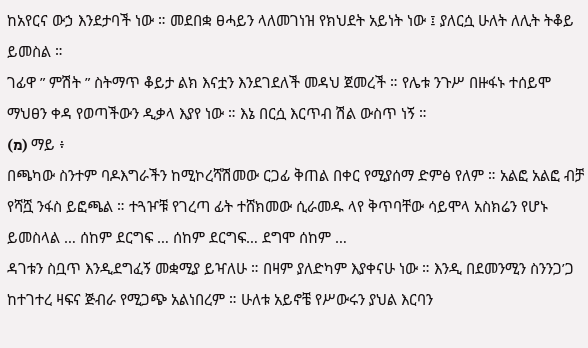ከአየርና ውኃ እንደታባች ነው ። መደበቋ ፀሓይን ላለመገነዝ የክህደት አይነት ነው ፤ ያለርሷ ሁለት ለሊት ትቆይ ይመስል ።
ገፊዋ ” ምሽት ” ስትማጥ ቆይታ ልክ እናቷን እንደገደለች መዳህ ጀመረች ። የሌቱ ንጉሥ በዙፋኑ ተሰይሞ ማህፀን ቀዳ የወጣችውን ዲቃላ እያየ ነው ። እኔ በርሷ እርጥብ ሽል ውስጥ ነኝ ።
(מ) ማይ ፥
በጫካው ስንተም ባዶእግራችን ከሚኮረሻሽመው ርጋፊ ቅጠል በቀር የሚያሰማ ድምፅ የለም ። አልፎ አልፎ ብቻ የሻሿ ንፋስ ይፎጫል ። ተጓዦቹ የገረጣ ፊት ተሸክመው ሲራመዱ ላየ ቅጥባቸው ሳይሞላ አስክሬን የሆኑ ይመስላል … ሰከም ደርግፍ … ሰከም ደርግፍ… ደግሞ ሰከም …
ዳገቱን ስቧጥ እንዲደግፈኝ መቋሚያ ይዣለሁ ። በዛም ያለድካም እያቀናሁ ነው ። እንዲ በደመንሚን ስንንጋ’ጋ ከተገተረ ዛፍና ጅብራ የሚጋጭ አልነበረም ። ሁለቱ አይኖቼ የሥውሩን ያህል እርባን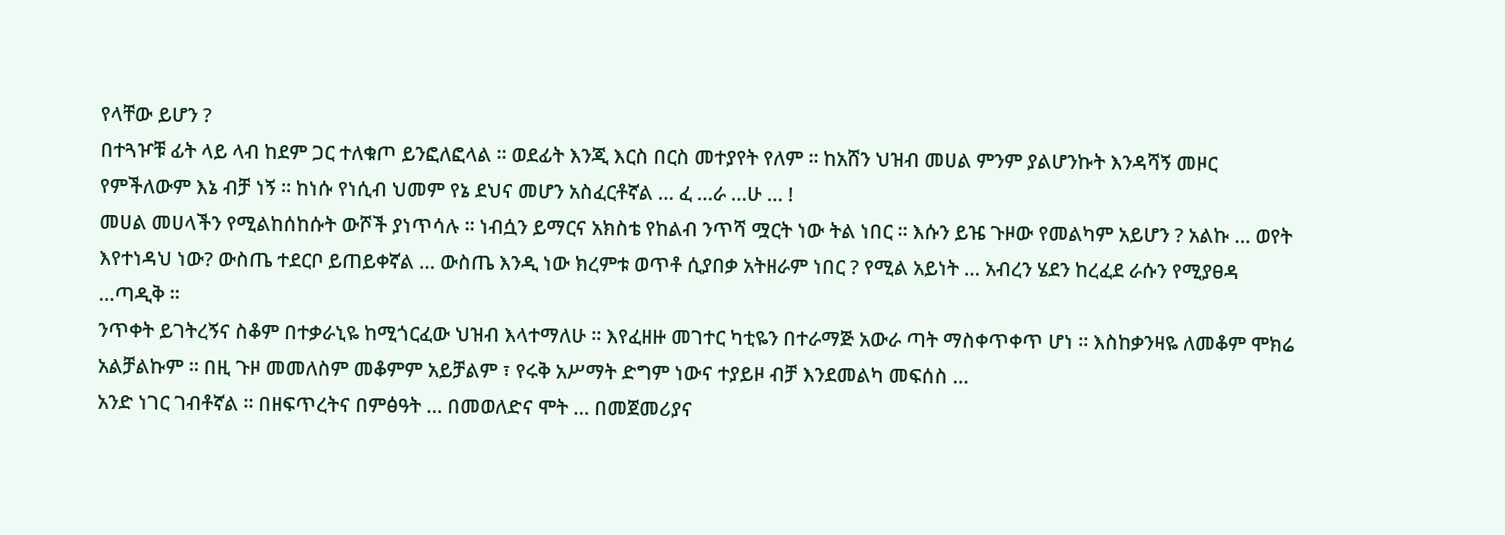የላቸው ይሆን ?
በተጓዦቹ ፊት ላይ ላብ ከደም ጋር ተለቁጦ ይንፎለፎላል ። ወደፊት እንጂ እርስ በርስ መተያየት የለም ። ከአሸን ህዝብ መሀል ምንም ያልሆንኩት እንዳሻኝ መዞር የምችለውም እኔ ብቻ ነኝ ። ከነሱ የነሲብ ህመም የኔ ደህና መሆን አስፈርቶኛል … ፈ …ራ …ሁ … !
መሀል መሀላችን የሚልከሰከሱት ውሾች ያነጥሳሉ ። ነብሷን ይማርና አክስቴ የከልብ ንጥሻ ሟርት ነው ትል ነበር ። እሱን ይዤ ጉዞው የመልካም አይሆን ? አልኩ … ወየት እየተነዳህ ነው? ውስጤ ተደርቦ ይጠይቀኛል … ውስጤ እንዲ ነው ክረምቱ ወጥቶ ሲያበቃ አትዘራም ነበር ? የሚል አይነት … አብረን ሄደን ከረፈደ ራሱን የሚያፀዳ …ጣዲቅ ።
ንጥቀት ይገትረኝና ስቆም በተቃራኒዬ ከሚጎርፈው ህዝብ እላተማለሁ ። እየፈዘዙ መገተር ካቲዬን በተራማጅ አውራ ጣት ማስቀጥቀጥ ሆነ ። እስከቃንዛዬ ለመቆም ሞክሬ አልቻልኩም ። በዚ ጉዞ መመለስም መቆምም አይቻልም ፣ የሩቅ አሥማት ድግም ነውና ተያይዞ ብቻ እንደመልካ መፍሰስ …
አንድ ነገር ገብቶኛል ። በዘፍጥረትና በምፅዓት … በመወለድና ሞት … በመጀመሪያና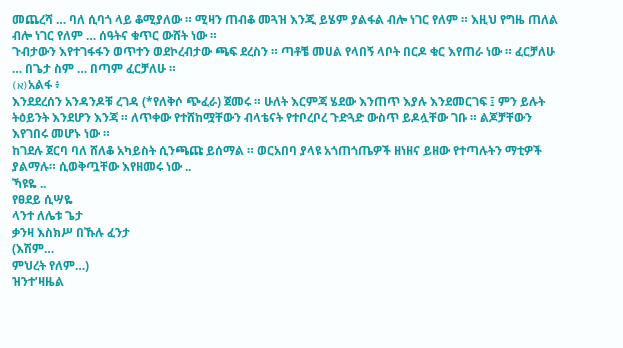መጨረሻ … ባለ ሲባጎ ላይ ቆሚያለው ። ሚዛን ጠብቆ መጓዝ እንጂ ይሄም ያልፋል ብሎ ነገር የለም ። እዚህ የግዜ ጠለል ብሎ ነገር የለም … ሰዓትና ቁጥር ውሸት ነው ።
ጉብታውን እየተገፋፋን ወጥተን ወደኮረብታው ጫፍ ደረስን ። ጣቶቼ መሀል የላበኝ ላቦት በርዶ ቁር እየጠራ ነው ። ፈርቻለሁ … በጌታ ስም … በጣም ፈርቻለሁ ።
(א)አልፋ ፥
እንደደረሰን አንዳንዶቹ ረገዳ (*የለቅሶ ጭፈራ) ጀመሩ ። ሁለት እርምጃ ሄደው እንጠጥ እያሉ እንደመርገፍ ፤ ምን ይሉት ትዕይንት እንደሆን እንጃ ። ለጥቀው የተሸከሟቸውን ብላቴናት የተቦረቦረ ጉድጓድ ውስጥ ይዶሏቸው ገቡ ። ልጆቻቸውን እየገበሩ መሆኑ ነው ።
ከገደሉ ጀርባ ባለ ሸለቆ አካይስት ሲንጫጩ ይሰማል ። ወርአበባ ያላዩ አጎጠጎጤዎች ዘነዘና ይዘው የተጣሉትን ማቲዎች ያልማሉ። ሲወቅጧቸው እየዘመሩ ነው ..
ኻዩዬ ..
የፀደይ ሲሣዬ
ላንተ ለሌቱ ጌታ
ቃንዛ እስክሥ በኹሉ ፈንታ
(እሽም…
ምህረት የለም…)
ዝንተ’ዛዜል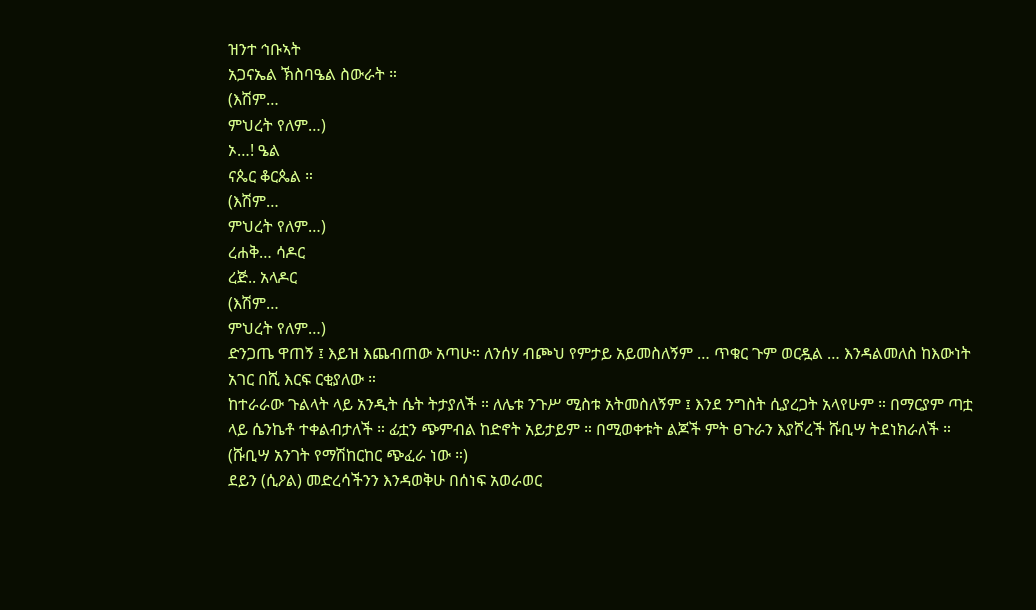ዝንተ ኅቡኣት
አጋናኤል ኽስባዔል ስውራት ።
(እሽም…
ምህረት የለም…)
ኦ…! ዔል
ናጴር ቆርጴል ።
(እሽም…
ምህረት የለም…)
ረሐቅ… ሳዶር
ረጅ.. አላዶር
(እሽም…
ምህረት የለም…)
ድንጋጤ ዋጠኝ ፤ እይዝ እጨብጠው አጣሁ። ለንሰሃ ብጮህ የምታይ አይመስለኝም … ጥቁር ጉም ወርዷል … እንዳልመለስ ከእውነት አገር በሺ እርፍ ርቂያለው ።
ከተራራው ጉልላት ላይ አንዲት ሴት ትታያለች ። ለሌቱ ንጉሥ ሚስቱ አትመስለኝም ፤ እንደ ንግስት ሲያረጋት አላየሁም ። በማርያም ጣቷ ላይ ሴንኬቶ ተቀልብታለች ። ፊቷን ጭምብል ከድኖት አይታይም ። በሚወቀቱት ልጆች ምት ፀጉራን እያሾረች ሹቢሣ ትደነክራለች ። (ሹቢሣ አንገት የማሽከርከር ጭፈራ ነው ።)
ደይን (ሲዖል) መድረሳችንን እንዳወቅሁ በሰነፍ አወራወር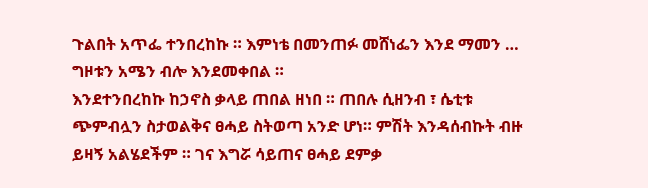ጉልበት አጥፌ ተንበረከኩ ። እምነቴ በመንጠፉ መሸነፌን እንደ ማመን … ግዞቱን አሜን ብሎ እንደመቀበል ።
እንደተንበረከኩ ከኃኖስ ቃላይ ጠበል ዘነበ ። ጠበሉ ሲዘንብ ፣ ሴቲቱ ጭምብሏን ስታወልቅና ፀሓይ ስትወጣ አንድ ሆነ። ምሽት እንዳሰብኩት ብዙ ይዛኝ አልሄደችም ። ገና እግሯ ሳይጠና ፀሓይ ደምቃ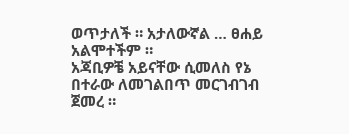ወጥታለች ። አታለውኛል … ፀሐይ አልሞተችም ።
አጃቢዎቼ አይናቸው ሲመለስ የኔ በተራው ለመገልበጥ መርገብገብ ጀመረ ።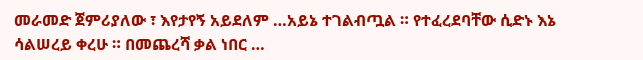መራመድ ጀምሪያለው ፣ እየታየኝ አይደለም …አይኔ ተገልብጧል ። የተፈረደባቸው ሲድኑ እኔ ሳልሠረይ ቀረሁ ። በመጨረሻ ቃል ነበር …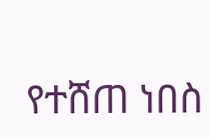የተሸጠ ነበስ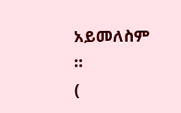አይመለስም ።
(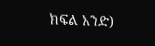ክፍል አንድ)